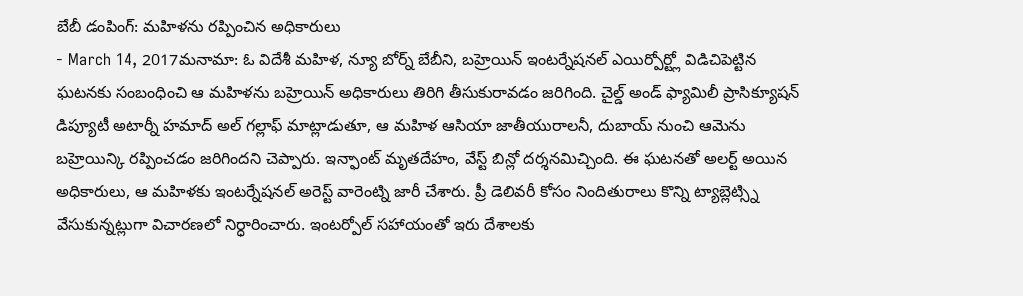బేబీ డంపింగ్: మహిళను రప్పించిన అధికారులు
- March 14, 2017మనామా: ఓ విదేశీ మహిళ, న్యూ బోర్న్ బేబీని, బహ్రెయిన్ ఇంటర్నేషనల్ ఎయిర్పోర్ట్లో విడిచిపెట్టిన ఘటనకు సంబంధించి ఆ మహిళను బహ్రెయిన్ అధికారులు తిరిగి తీసుకురావడం జరిగింది. చైల్డ్ అండ్ ఫ్యామిలీ ప్రాసిక్యూషన్ డిప్యూటీ అటార్నీ హమాద్ అల్ గల్లాఫ్ మాట్లాడుతూ, ఆ మహిళ ఆసియా జాతీయురాలనీ, దుబాయ్ నుంచి ఆమెను బహ్రెయిన్కి రప్పించడం జరిగిందని చెప్పారు. ఇన్ఫాంట్ మృతదేహం, వేస్ట్ బిన్లో దర్శనమిచ్చింది. ఈ ఘటనతో అలర్ట్ అయిన అధికారులు, ఆ మహిళకు ఇంటర్నేషనల్ అరెస్ట్ వారెంట్ని జారీ చేశారు. ప్రీ డెలివరీ కోసం నిందితురాలు కొన్ని ట్యాబ్లెట్స్ని వేసుకున్నట్లుగా విచారణలో నిర్ధారించారు. ఇంటర్పోల్ సహాయంతో ఇరు దేశాలకు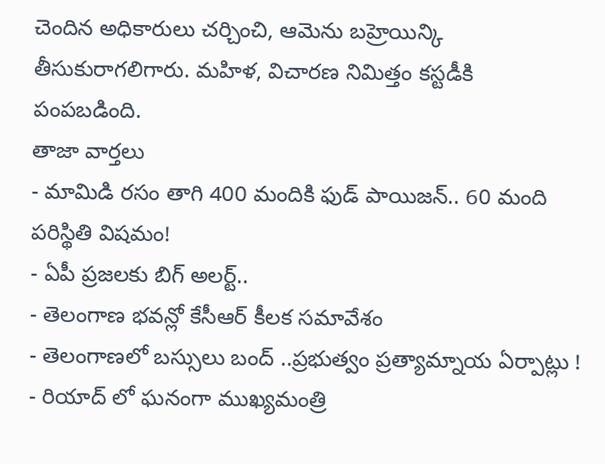చెందిన అధికారులు చర్చించి, ఆమెను బహ్రెయిన్కి తీసుకురాగలిగారు. మహిళ, విచారణ నిమిత్తం కస్టడీకి పంపబడింది.
తాజా వార్తలు
- మామిడి రసం తాగి 400 మందికి ఫుడ్ పాయిజన్.. 60 మంది పరిస్థితి విషమం!
- ఏపీ ప్రజలకు బిగ్ అలర్ట్..
- తెలంగాణ భవన్లో కేసీఆర్ కీలక సమావేశం
- తెలంగాణలో బస్సులు బంద్ ..ప్రభుత్వం ప్రత్యామ్నాయ ఏర్పాట్లు !
- రియాద్ లో ఘనంగా ముఖ్యమంత్రి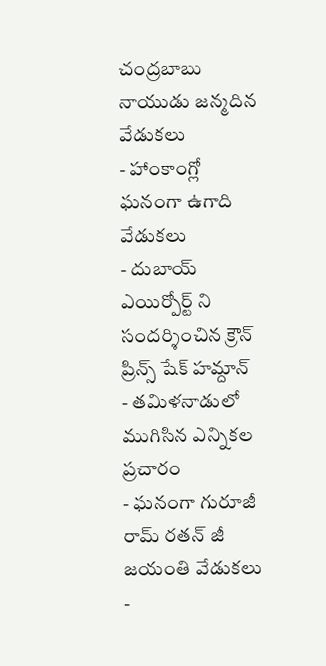చంద్రబాబు నాయుడు జన్మదిన వేడుకలు
- హాంకాంగ్లో ఘనంగా ఉగాది వేడుకలు
- దుబాయ్ ఎయిర్పోర్ట్ ని సందర్శించిన క్రౌన్ ప్రిన్స్ షేక్ హమ్దాన్
- తమిళనాడులో ముగిసిన ఎన్నికల ప్రచారం
- ఘనంగా గురూజీ రామ్ రతన్ జీ జయంతి వేడుకలు
-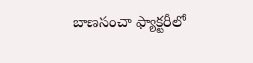బాణసంచా ఫ్యాక్టరీలో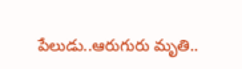పేలుడు..ఆరుగురు మృతి..